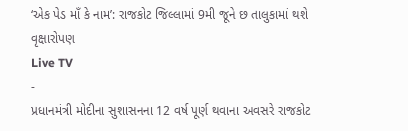‘એક પેડ માઁ કે નામ’: રાજકોટ જિલ્લામાં 9મી જૂને છ તાલુકામાં થશે વૃક્ષારોપણ
Live TV
-
પ્રધાનમંત્રી મોદીના સુશાસનના 12 વર્ષ પૂર્ણ થવાના અવસરે રાજકોટ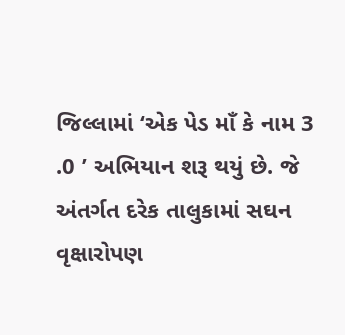જિલ્લામાં ‘એક પેડ માઁ કે નામ 3 .0 ’ અભિયાન શરૂ થયું છે. જે અંતર્ગત દરેક તાલુકામાં સઘન વૃક્ષારોપણ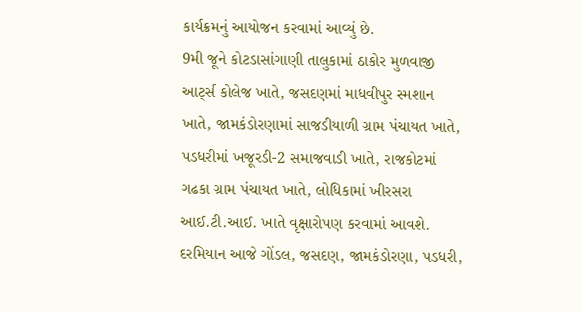કાર્યક્રમનું આયોજન કરવામાં આવ્યું છે.
9મી જૂને કોટડાસાંગાણી તાલુકામાં ઠાકોર મુળવાજી આર્ટ્સ કોલેજ ખાતે, જસદણમાં માધવીપુર સ્મશાન ખાતે, જામકંડોરણામાં સાજડીયાળી ગ્રામ પંચાયત ખાતે, પડધરીમાં ખજૂરડી-2 સમાજવાડી ખાતે, રાજકોટમાં ગઢકા ગ્રામ પંચાયત ખાતે, લોધિકામાં ખીરસરા આઈ.ટી.આઈ. ખાતે વૃક્ષારોપણ કરવામાં આવશે. દરમિયાન આજે ગોંડલ, જસદણ, જામકંડોરણા, પડધરી,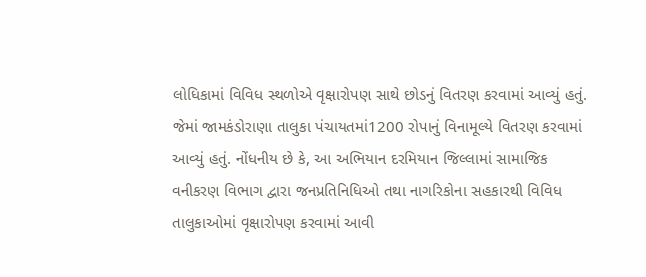લોધિકામાં વિવિધ સ્થળોએ વૃક્ષારોપણ સાથે છોડનું વિતરણ કરવામાં આવ્યું હતું.
જેમાં જામકંડોરાણા તાલુકા પંચાયતમાં1200 રોપાનું વિનામૂલ્યે વિતરણ કરવામાં આવ્યું હતું. નોંધનીય છે કે, આ અભિયાન દરમિયાન જિલ્લામાં સામાજિક વનીકરણ વિભાગ દ્વારા જનપ્રતિનિધિઓ તથા નાગરિકોના સહકારથી વિવિધ તાલુકાઓમાં વૃક્ષારોપણ કરવામાં આવી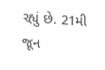રહ્યું છે. 21મી જૂન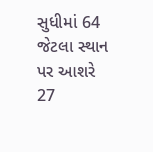સુધીમાં 64 જેટલા સ્થાન પર આશરે 27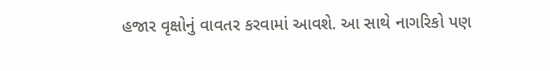હજાર વૃક્ષોનું વાવતર કરવામાં આવશે. આ સાથે નાગરિકો પણ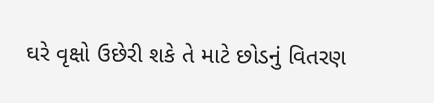ઘરે વૃક્ષો ઉછેરી શકે તે માટે છોડનું વિતરણ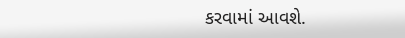કરવામાં આવશે.